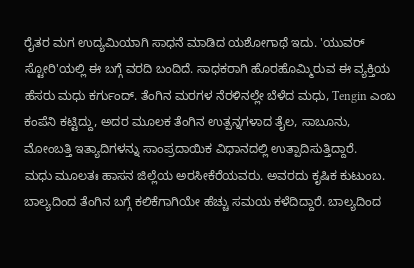ರೈತರ ಮಗ ಉದ್ಯಮಿಯಾಗಿ ಸಾಧನೆ ಮಾಡಿದ ಯಶೋಗಾಥೆ ಇದು. 'ಯುವರ್ ಸ್ಟೋರಿ'ಯಲ್ಲಿ ಈ ಬಗ್ಗೆ ವರದಿ ಬಂದಿದೆ. ಸಾಧಕರಾಗಿ ಹೊರಹೊಮ್ಮಿರುವ ಈ ವ್ಯಕ್ತಿಯ ಹೆಸರು ಮಧು ಕರ್ಗುಂದ್. ತೆಂಗಿನ ಮರಗಳ ನೆರಳಿನಲ್ಲೇ ಬೆಳೆದ ಮಧು, Tengin ಎಂಬ ಕಂಪೆನಿ ಕಟ್ಟಿದ್ದು, ಅದರ ಮೂಲಕ ತೆಂಗಿನ ಉತ್ಪನ್ನಗಳಾದ ತೈಲ, ಸಾಬೂನು, ಮೋಂಬತ್ತಿ ಇತ್ಯಾದಿಗಳನ್ನು ಸಾಂಪ್ರದಾಯಿಕ ವಿಧಾನದಲ್ಲಿ ಉತ್ಪಾದಿಸುತ್ತಿದ್ದಾರೆ.
ಮಧು ಮೂಲತಃ ಹಾಸನ ಜಿಲ್ಲೆಯ ಅರಸೀಕೆರೆಯವರು. ಅವರದು ಕೃಷಿಕ ಕುಟುಂಬ. ಬಾಲ್ಯದಿಂದ ತೆಂಗಿನ ಬಗ್ಗೆ ಕಲಿಕೆಗಾಗಿಯೇ ಹೆಚ್ಚು ಸಮಯ ಕಳೆದಿದ್ದಾರೆ. ಬಾಲ್ಯದಿಂದ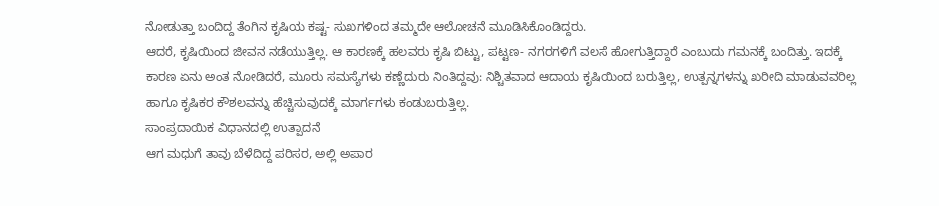ನೋಡುತ್ತಾ ಬಂದಿದ್ದ ತೆಂಗಿನ ಕೃಷಿಯ ಕಷ್ಟ- ಸುಖಗಳಿಂದ ತಮ್ಮದೇ ಆಲೋಚನೆ ಮೂಡಿಸಿಕೊಂಡಿದ್ದರು.
ಆದರೆ, ಕೃಷಿಯಿಂದ ಜೀವನ ನಡೆಯುತ್ತಿಲ್ಲ. ಆ ಕಾರಣಕ್ಕೆ ಹಲವರು ಕೃಷಿ ಬಿಟ್ಟು, ಪಟ್ಟಣ- ನಗರಗಳಿಗೆ ವಲಸೆ ಹೋಗುತ್ತಿದ್ದಾರೆ ಎಂಬುದು ಗಮನಕ್ಕೆ ಬಂದಿತ್ತು. ಇದಕ್ಕೆ ಕಾರಣ ಏನು ಅಂತ ನೋಡಿದರೆ, ಮೂರು ಸಮಸ್ಯೆಗಳು ಕಣ್ಣೆದುರು ನಿಂತಿದ್ದವು: ನಿಶ್ಚಿತವಾದ ಆದಾಯ ಕೃಷಿಯಿಂದ ಬರುತ್ತಿಲ್ಲ, ಉತ್ಪನ್ನಗಳನ್ನು ಖರೀದಿ ಮಾಡುವವರಿಲ್ಲ ಹಾಗೂ ಕೃಷಿಕರ ಕೌಶಲವನ್ನು ಹೆಚ್ಚಿಸುವುದಕ್ಕೆ ಮಾರ್ಗಗಳು ಕಂಡುಬರುತ್ತಿಲ್ಲ.
ಸಾಂಪ್ರದಾಯಿಕ ವಿಧಾನದಲ್ಲಿ ಉತ್ಪಾದನೆ
ಆಗ ಮಧುಗೆ ತಾವು ಬೆಳೆದಿದ್ದ ಪರಿಸರ, ಅಲ್ಲಿ ಅಪಾರ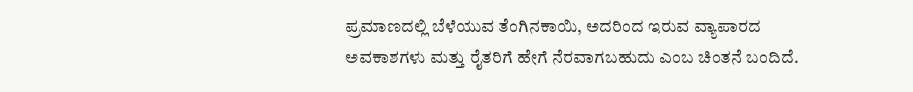ಪ್ರಮಾಣದಲ್ಲಿ ಬೆಳೆಯುವ ತೆಂಗಿನಕಾಯಿ, ಅದರಿಂದ ಇರುವ ವ್ಯಾಪಾರದ ಅವಕಾಶಗಳು ಮತ್ತು ರೈತರಿಗೆ ಹೇಗೆ ನೆರವಾಗಬಹುದು ಎಂಬ ಚಿಂತನೆ ಬಂದಿದೆ.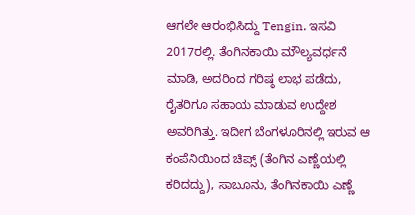ಆಗಲೇ ಆರಂಭಿಸಿದ್ದು Tengin. ಇಸವಿ 2017ರಲ್ಲಿ. ತೆಂಗಿನಕಾಯಿ ಮೌಲ್ಯವರ್ಧನೆ ಮಾಡಿ, ಅದರಿಂದ ಗರಿಷ್ಠ ಲಾಭ ಪಡೆದು, ರೈತರಿಗೂ ಸಹಾಯ ಮಾಡುವ ಉದ್ದೇಶ ಅವರಿಗಿತ್ತು. ಇದೀಗ ಬೆಂಗಳೂರಿನಲ್ಲಿ ಇರುವ ಆ ಕಂಪೆನಿಯಿಂದ ಚಿಪ್ಸ್ (ತೆಂಗಿನ ಎಣ್ಣೆಯಲ್ಲಿ ಕರಿದದ್ದು), ಸಾಬೂನು, ತೆಂಗಿನಕಾಯಿ ಎಣ್ಣೆ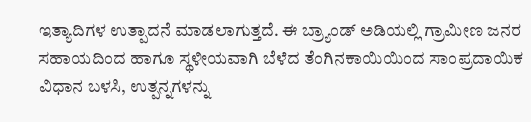ಇತ್ಯಾದಿಗಳ ಉತ್ಪಾದನೆ ಮಾಡಲಾಗುತ್ತದೆ. ಈ ಬ್ರ್ಯಾಂಡ್ ಅಡಿಯಲ್ಲಿ ಗ್ರಾಮೀಣ ಜನರ ಸಹಾಯದಿಂದ ಹಾಗೂ ಸ್ಥಳೀಯವಾಗಿ ಬೆಳೆದ ತೆಂಗಿನಕಾಯಿಯಿಂದ ಸಾಂಪ್ರದಾಯಿಕ ವಿಧಾನ ಬಳಸಿ, ಉತ್ಪನ್ನಗಳನ್ನು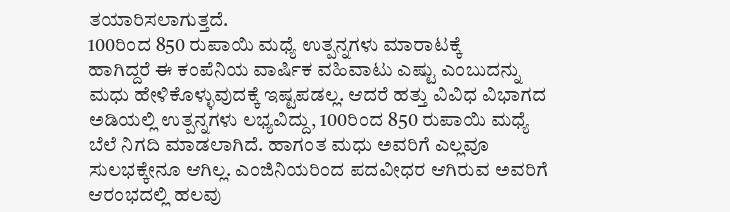ತಯಾರಿಸಲಾಗುತ್ತದೆ.
100ರಿಂದ 850 ರುಪಾಯಿ ಮಧ್ಯೆ ಉತ್ಪನ್ನಗಳು ಮಾರಾಟಕ್ಕೆ
ಹಾಗಿದ್ದರೆ ಈ ಕಂಪೆನಿಯ ವಾರ್ಷಿಕ ವಹಿವಾಟು ಎಷ್ಟು ಎಂಬುದನ್ನು ಮಧು ಹೇಳಿಕೊಳ್ಳುವುದಕ್ಕೆ ಇಷ್ಟಪಡಲ್ಲ. ಆದರೆ ಹತ್ತು ವಿವಿಧ ವಿಭಾಗದ ಅಡಿಯಲ್ಲಿ ಉತ್ಪನ್ನಗಳು ಲಭ್ಯವಿದ್ದು, 100ರಿಂದ 850 ರುಪಾಯಿ ಮಧ್ಯೆ ಬೆಲೆ ನಿಗದಿ ಮಾಡಲಾಗಿದೆ. ಹಾಗಂತ ಮಧು ಅವರಿಗೆ ಎಲ್ಲವೂ ಸುಲಭಕ್ಕೇನೂ ಆಗಿಲ್ಲ. ಎಂಜಿನಿಯರಿಂದ ಪದವೀಧರ ಆಗಿರುವ ಅವರಿಗೆ ಆರಂಭದಲ್ಲಿ ಹಲವು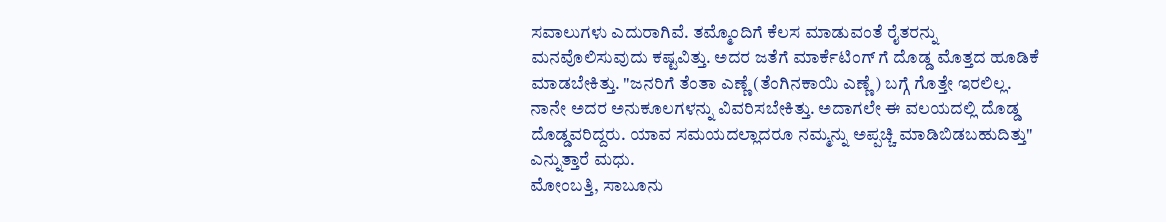ಸವಾಲುಗಳು ಎದುರಾಗಿವೆ. ತಮ್ಮೊಂದಿಗೆ ಕೆಲಸ ಮಾಡುವಂತೆ ರೈತರನ್ನು ಮನವೊಲಿಸುವುದು ಕಷ್ಟವಿತ್ತು. ಅದರ ಜತೆಗೆ ಮಾರ್ಕೆಟಿಂಗ್ ಗೆ ದೊಡ್ಡ ಮೊತ್ತದ ಹೂಡಿಕೆ ಮಾಡಬೇಕಿತ್ತು. "ಜನರಿಗೆ ತೆಂತಾ ಎಣ್ಣೆ (ತೆಂಗಿನಕಾಯಿ ಎಣ್ಣೆ) ಬಗ್ಗೆ ಗೊತ್ತೇ ಇರಲಿಲ್ಲ. ನಾನೇ ಅದರ ಅನುಕೂಲಗಳನ್ನು ವಿವರಿಸಬೇಕಿತ್ತು. ಅದಾಗಲೇ ಈ ವಲಯದಲ್ಲಿ ದೊಡ್ಡ ದೊಡ್ಡವರಿದ್ದರು. ಯಾವ ಸಮಯದಲ್ಲಾದರೂ ನಮ್ಮನ್ನು ಅಪ್ಪಚ್ಚಿ ಮಾಡಿಬಿಡಬಹುದಿತ್ತು" ಎನ್ನುತ್ತಾರೆ ಮಧು.
ಮೋಂಬತ್ತಿ, ಸಾಬೂನು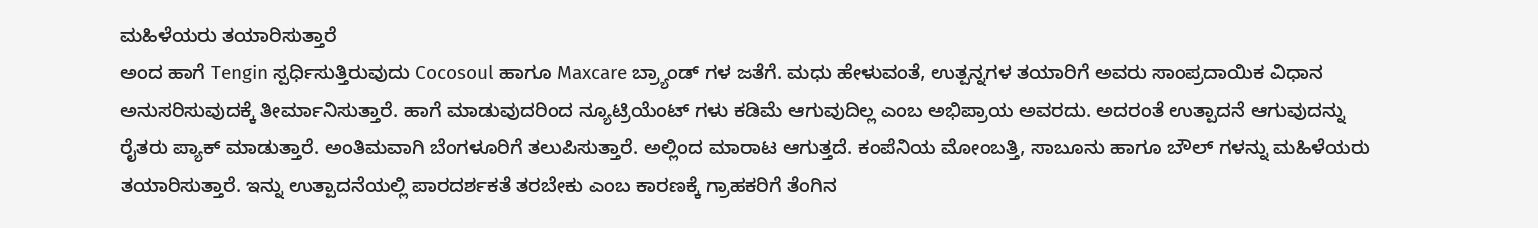ಮಹಿಳೆಯರು ತಯಾರಿಸುತ್ತಾರೆ
ಅಂದ ಹಾಗೆ Tengin ಸ್ಪರ್ಧಿಸುತ್ತಿರುವುದು Cocosoul ಹಾಗೂ Maxcare ಬ್ರ್ಯಾಂಡ್ ಗಳ ಜತೆಗೆ. ಮಧು ಹೇಳುವಂತೆ, ಉತ್ಪನ್ನಗಳ ತಯಾರಿಗೆ ಅವರು ಸಾಂಪ್ರದಾಯಿಕ ವಿಧಾನ ಅನುಸರಿಸುವುದಕ್ಕೆ ತೀರ್ಮಾನಿಸುತ್ತಾರೆ. ಹಾಗೆ ಮಾಡುವುದರಿಂದ ನ್ಯೂಟ್ರಿಯೆಂಟ್ ಗಳು ಕಡಿಮೆ ಆಗುವುದಿಲ್ಲ ಎಂಬ ಅಭಿಪ್ರಾಯ ಅವರದು. ಅದರಂತೆ ಉತ್ಪಾದನೆ ಆಗುವುದನ್ನು ರೈತರು ಪ್ಯಾಕ್ ಮಾಡುತ್ತಾರೆ. ಅಂತಿಮವಾಗಿ ಬೆಂಗಳೂರಿಗೆ ತಲುಪಿಸುತ್ತಾರೆ. ಅಲ್ಲಿಂದ ಮಾರಾಟ ಆಗುತ್ತದೆ. ಕಂಪೆನಿಯ ಮೋಂಬತ್ತಿ, ಸಾಬೂನು ಹಾಗೂ ಬೌಲ್ ಗಳನ್ನು ಮಹಿಳೆಯರು ತಯಾರಿಸುತ್ತಾರೆ. ಇನ್ನು ಉತ್ಪಾದನೆಯಲ್ಲಿ ಪಾರದರ್ಶಕತೆ ತರಬೇಕು ಎಂಬ ಕಾರಣಕ್ಕೆ ಗ್ರಾಹಕರಿಗೆ ತೆಂಗಿನ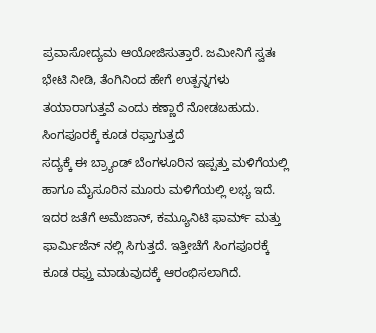ಪ್ರವಾಸೋದ್ಯಮ ಆಯೋಜಿಸುತ್ತಾರೆ. ಜಮೀನಿಗೆ ಸ್ವತಃ ಭೇಟಿ ನೀಡಿ, ತೆಂಗಿನಿಂದ ಹೇಗೆ ಉತ್ಪನ್ನಗಳು ತಯಾರಾಗುತ್ತವೆ ಎಂದು ಕಣ್ಣಾರೆ ನೋಡಬಹುದು.
ಸಿಂಗಪೂರಕ್ಕೆ ಕೂಡ ರಫ್ತಾಗುತ್ತದೆ
ಸದ್ಯಕ್ಕೆ ಈ ಬ್ರ್ಯಾಂಡ್ ಬೆಂಗಳೂರಿನ ಇಪ್ಪತ್ತು ಮಳಿಗೆಯಲ್ಲಿ ಹಾಗೂ ಮೈಸೂರಿನ ಮೂರು ಮಳಿಗೆಯಲ್ಲಿ ಲಭ್ಯ ಇದೆ. ಇದರ ಜತೆಗೆ ಅಮೆಜಾನ್, ಕಮ್ಯೂನಿಟಿ ಫಾರ್ಮ್ ಮತ್ತು ಫಾರ್ಮಿಜೆನ್ ನಲ್ಲಿ ಸಿಗುತ್ತದೆ. ಇತ್ತೀಚೆಗೆ ಸಿಂಗಪೂರಕ್ಕೆ ಕೂಡ ರಫ್ತು ಮಾಡುವುದಕ್ಕೆ ಆರಂಭಿಸಲಾಗಿದೆ.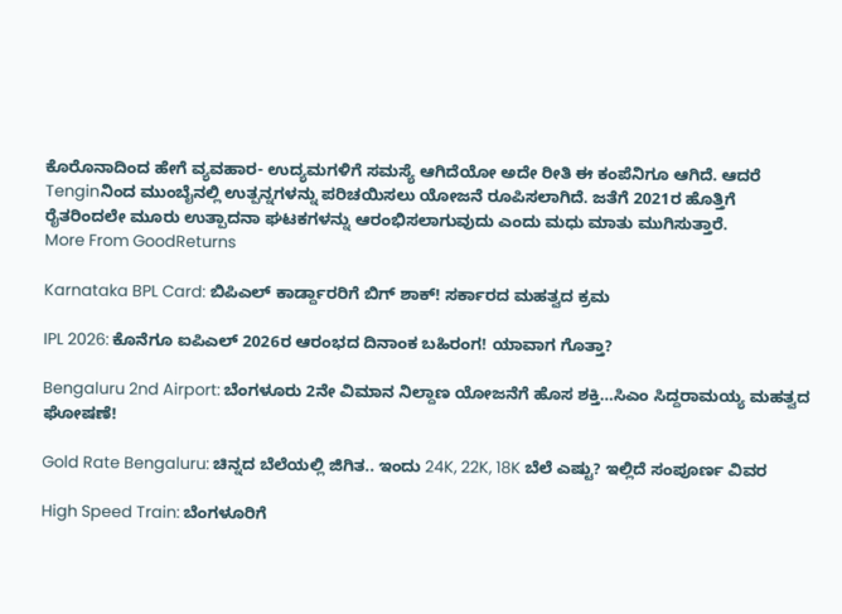ಕೊರೊನಾದಿಂದ ಹೇಗೆ ವ್ಯವಹಾರ- ಉದ್ಯಮಗಳಿಗೆ ಸಮಸ್ಯೆ ಆಗಿದೆಯೋ ಅದೇ ರೀತಿ ಈ ಕಂಪೆನಿಗೂ ಆಗಿದೆ. ಆದರೆ Tenginನಿಂದ ಮುಂಬೈನಲ್ಲಿ ಉತ್ಪನ್ನಗಳನ್ನು ಪರಿಚಯಿಸಲು ಯೋಜನೆ ರೂಪಿಸಲಾಗಿದೆ. ಜತೆಗೆ 2021ರ ಹೊತ್ತಿಗೆ ರೈತರಿಂದಲೇ ಮೂರು ಉತ್ಪಾದನಾ ಘಟಕಗಳನ್ನು ಆರಂಭಿಸಲಾಗುವುದು ಎಂದು ಮಧು ಮಾತು ಮುಗಿಸುತ್ತಾರೆ.
More From GoodReturns

Karnataka BPL Card: ಬಿಪಿಎಲ್ ಕಾರ್ಡ್ದಾರರಿಗೆ ಬಿಗ್ ಶಾಕ್! ಸರ್ಕಾರದ ಮಹತ್ವದ ಕ್ರಮ

IPL 2026: ಕೊನೆಗೂ ಐಪಿಎಲ್ 2026ರ ಆರಂಭದ ದಿನಾಂಕ ಬಹಿರಂಗ! ಯಾವಾಗ ಗೊತ್ತಾ?

Bengaluru 2nd Airport: ಬೆಂಗಳೂರು 2ನೇ ವಿಮಾನ ನಿಲ್ದಾಣ ಯೋಜನೆಗೆ ಹೊಸ ಶಕ್ತಿ…ಸಿಎಂ ಸಿದ್ದರಾಮಯ್ಯ ಮಹತ್ವದ ಘೋಷಣೆ!

Gold Rate Bengaluru: ಚಿನ್ನದ ಬೆಲೆಯಲ್ಲಿ ಜಿಗಿತ.. ಇಂದು 24K, 22K, 18K ಬೆಲೆ ಎಷ್ಟು? ಇಲ್ಲಿದೆ ಸಂಪೂರ್ಣ ವಿವರ

High Speed Train: ಬೆಂಗಳೂರಿಗೆ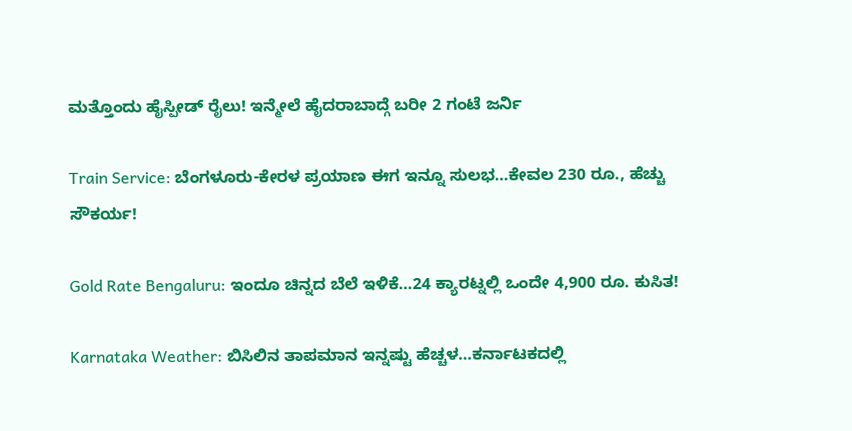ಮತ್ತೊಂದು ಹೈಸ್ಪೀಡ್ ರೈಲು! ಇನ್ಮೇಲೆ ಹೈದರಾಬಾದ್ಗೆ ಬರೀ 2 ಗಂಟೆ ಜರ್ನಿ

Train Service: ಬೆಂಗಳೂರು-ಕೇರಳ ಪ್ರಯಾಣ ಈಗ ಇನ್ನೂ ಸುಲಭ…ಕೇವಲ 230 ರೂ., ಹೆಚ್ಚು ಸೌಕರ್ಯ!

Gold Rate Bengaluru: ಇಂದೂ ಚಿನ್ನದ ಬೆಲೆ ಇಳಿಕೆ…24 ಕ್ಯಾರಟ್ನಲ್ಲಿ ಒಂದೇ 4,900 ರೂ. ಕುಸಿತ!

Karnataka Weather: ಬಿಸಿಲಿನ ತಾಪಮಾನ ಇನ್ನಷ್ಟು ಹೆಚ್ಚಳ…ಕರ್ನಾಟಕದಲ್ಲಿ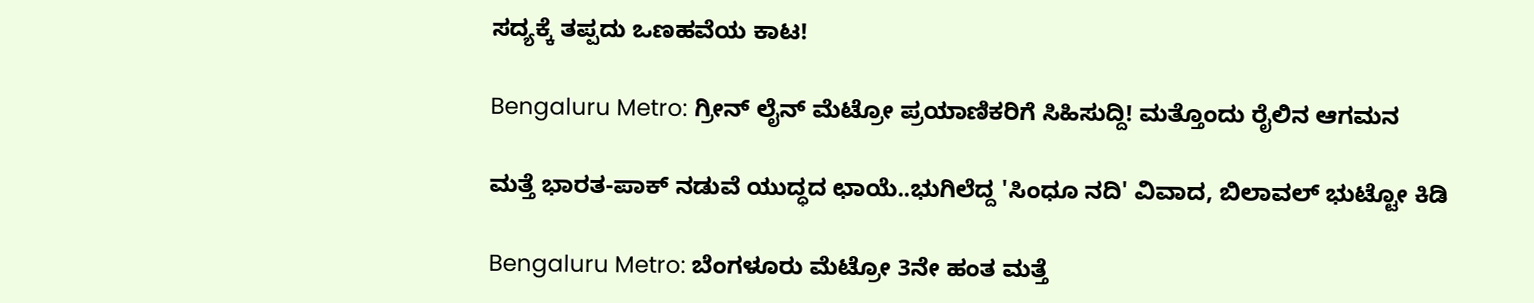ಸದ್ಯಕ್ಕೆ ತಪ್ಪದು ಒಣಹವೆಯ ಕಾಟ!

Bengaluru Metro: ಗ್ರೀನ್ ಲೈನ್ ಮೆಟ್ರೋ ಪ್ರಯಾಣಿಕರಿಗೆ ಸಿಹಿಸುದ್ದಿ! ಮತ್ತೊಂದು ರೈಲಿನ ಆಗಮನ

ಮತ್ತೆ ಭಾರತ-ಪಾಕ್ ನಡುವೆ ಯುದ್ಧದ ಛಾಯೆ..ಭುಗಿಲೆದ್ದ 'ಸಿಂಧೂ ನದಿ' ವಿವಾದ, ಬಿಲಾವಲ್ ಭುಟ್ಟೋ ಕಿಡಿ

Bengaluru Metro: ಬೆಂಗಳೂರು ಮೆಟ್ರೋ 3ನೇ ಹಂತ ಮತ್ತೆ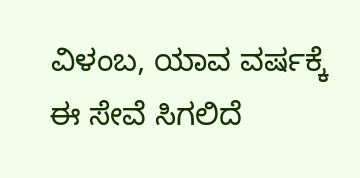ವಿಳಂಬ, ಯಾವ ವರ್ಷಕ್ಕೆ ಈ ಸೇವೆ ಸಿಗಲಿದೆ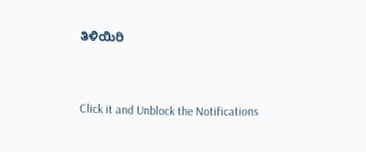ತಿಳಿಯಿರಿ



Click it and Unblock the Notifications